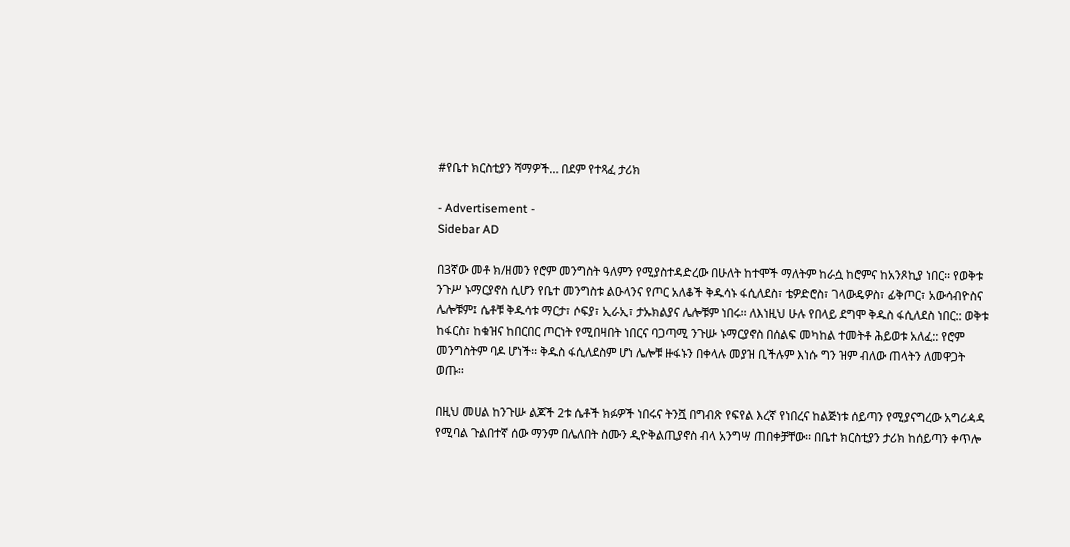#የቤተ ክርስቲያን ሻማዎች… በደም የተጻፈ ታሪክ

- Advertisement -
Sidebar AD

በ3ኛው መቶ ክ/ዘመን የሮም መንግስት ዓለምን የሚያስተዳድረው በሁለት ከተሞች ማለትም ከራሷ ከሮምና ከአንጾኪያ ነበር፡፡ የወቅቱ ንጉሥ ኑማርያኖስ ሲሆን የቤተ መንግስቱ ልዑላንና የጦር አለቆች ቅዱሳኑ ፋሲለደስ፣ ቴዎድሮስ፣ ገላውዴዎስ፣ ፊቅጦር፣ አውሳብዮስና ሌሎቹም፤ ሴቶቹ ቅዱሳቱ ማርታ፣ ሶፍያ፣ ኢራኢ፣ ታኡክልያና ሌሎቹም ነበሩ፡፡ ለእነዚህ ሁሉ የበላይ ደግሞ ቅዱስ ፋሲለደስ ነበር:: ወቅቱ ከፋርስ፣ ከቁዝና ከበርበር ጦርነት የሚበዛበት ነበርና ባጋጣሚ ንጉሡ ኑማርያኖስ በሰልፍ መካከል ተመትቶ ሕይወቱ አለፈ:: የሮም መንግስትም ባዶ ሆነች፡፡ ቅዱስ ፋሲለደስም ሆነ ሌሎቹ ዙፋኑን በቀላሉ መያዝ ቢችሉም እነሱ ግን ዝም ብለው ጠላትን ለመዋጋት ወጡ፡፡

በዚህ መሀል ከንጉሡ ልጆች 2ቱ ሴቶች ክፉዎች ነበሩና ትንሿ በግብጽ የፍየል እረኛ የነበረና ከልጅነቱ ሰይጣን የሚያናግረው አግሪዻዳ የሚባል ጉልበተኛ ሰው ማንም በሌለበት ስሙን ዲዮቅልጢያኖስ ብላ አንግሣ ጠበቀቻቸው፡፡ በቤተ ክርስቲያን ታሪክ ከሰይጣን ቀጥሎ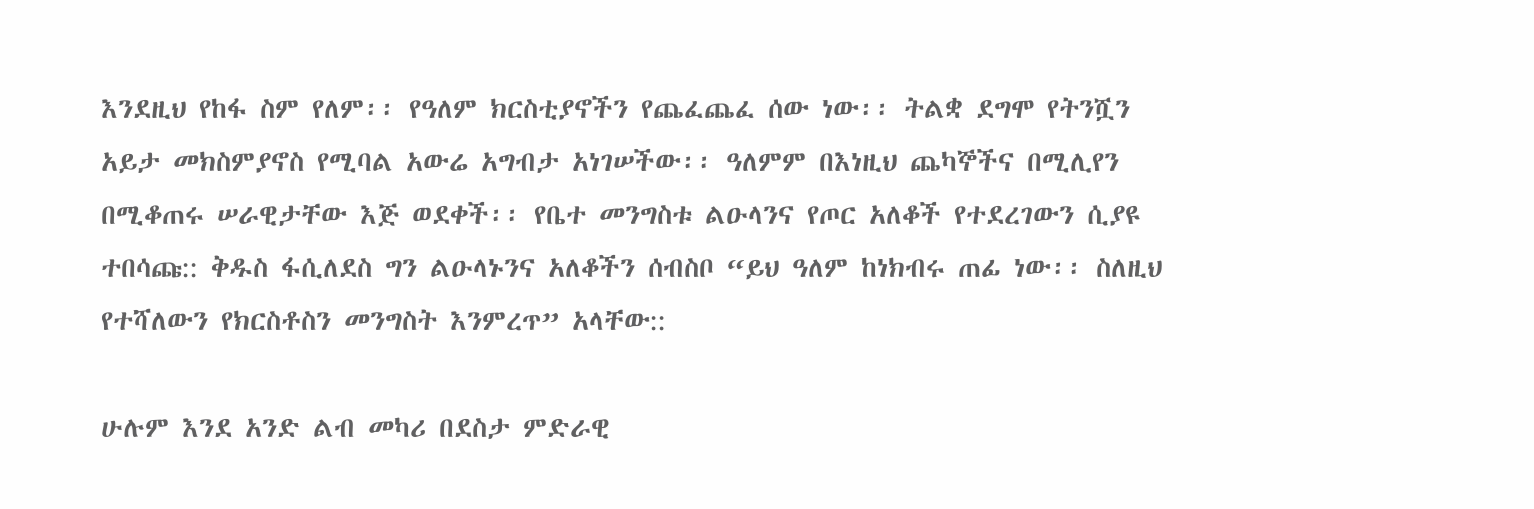እንደዚህ የከፋ ስም የለም፡፡ የዓለም ክርስቲያኖችን የጨፈጨፈ ሰው ነው፡፡ ትልቋ ደግሞ የትንሿን አይታ መክስምያኖስ የሚባል አውሬ አግብታ አነገሠችው፡፡ ዓለምም በእነዚህ ጨካኞችና በሚሊየን በሚቆጠሩ ሠራዊታቸው እጅ ወደቀች፡፡ የቤተ መንግስቱ ልዑላንና የጦር አለቆች የተደረገውን ሲያዩ ተበሳጩ:: ቅዱስ ፋሲለደስ ግን ልዑላኑንና አለቆችን ሰብስቦ “ይህ ዓለም ከነክብሩ ጠፊ ነው፡፡ ስለዚህ የተሻለውን የክርስቶስን መንግስት እንምረጥ” አላቸው::

ሁሉም እንደ አንድ ልብ መካሪ በደስታ ምድራዊ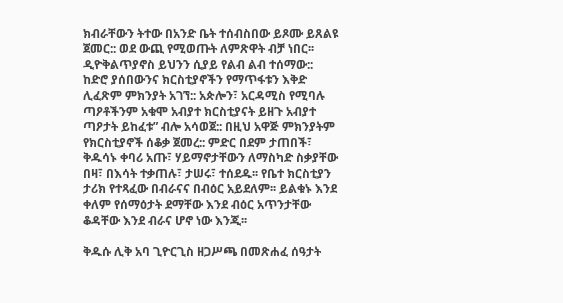ክብራቸውን ትተው በአንድ ቤት ተሰብስበው ይጾሙ ይጸልዩ ጀመር:: ወደ ውጪ የሚወጡት ለምጽዋት ብቻ ነበር፡፡ ዲዮቅልጥያኖስ ይህንን ሲያይ የልብ ልብ ተሰማው:: ከድሮ ያሰበውንና ክርስቲያኖችን የማጥፋቱን እቅድ ሊፈጽም ምክንያት አገኘ:: አጵሎን፣ አርዳሚስ የሚባሉ ጣዖቶችንም አቁሞ አብያተ ክርስቲያናት ይዘጉ አብያተ ጣዖታት ይከፈቱ” ብሎ አሳወጀ:: በዚህ አዋጅ ምክንያትም የክርስቲያኖች ሰቆቃ ጀመረ:: ምድር በደም ታጠበች፣ ቅዱሳኑ ቀባሪ አጡ፣ ሃይማኖታቸውን ለማስካድ ስቃያቸው በዛ፣ በእሳት ተቃጠሉ፣ ታሠሩ፣ ተሰደዱ፡፡ የቤተ ክርስቲያን ታሪክ የተጻፈው በብራናና በብዕር አይደለም፡፡ ይልቁኑ እንደ ቀለም የሰማዕታት ደማቸው እንደ ብዕር አጥንታቸው ቆዳቸው እንደ ብራና ሆኖ ነው እንጂ፡፡

ቅዱሱ ሊቅ አባ ጊዮርጊስ ዘጋሥጫ በመጽሐፈ ሰዓታት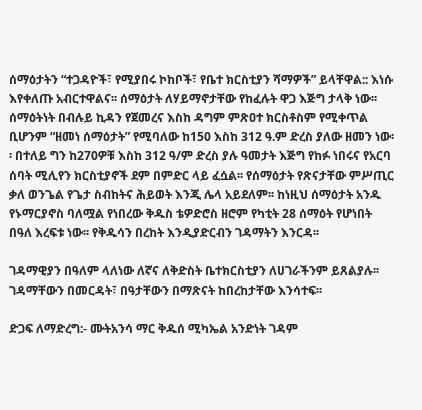ሰማዕታትን “ተጋዳዮች፣ የሚያበሩ ኮከቦች፣ የቤተ ክርስቲያን ሻማዎች” ይላቸዋል:: እነሱ እየቀለጡ አብርተዋልና፡፡ ሰማዕታት ለሃይማኖታቸው የከፈሉት ዋጋ እጅግ ታላቅ ነው፡፡ ሰማዕትነት በብሉይ ኪዳን የጀመረና እስከ ዳግም ምጽዐተ ክርስቶስም የሚቀጥል ቢሆንም “ዘመነ ሰማዕታት” የሚባለው ከ150 እስከ 312 ዓ.ም ድረስ ያለው ዘመን ነው፡፡ በተለይ ግን ከ270ዎቹ እስከ 312 ዓ/ም ድረስ ያሉ ዓመታት እጅግ የከፉ ነበሩና የአርባ ሰባት ሚሊየን ክርስቲያኖች ደም በምድር ላይ ፈሷል፡፡ የሰማዕታት የጽናታቸው ምሥጢር ቃለ ወንጌል የጌታ ስብከትና ሕይወት እንጂ ሌላ አይደለም፡፡ ከነዚህ ሰማዕታት አንዱ የኑማርያኖስ ባለሟል የነበረው ቅዱስ ቴዎድሮስ ዘሮም የካቲት 28 ሰማዕት የሆነበት በዓለ እረፍቱ ነው፡፡ የቅዱሳን በረከት እንዲያድርብን ገዳማትን እንርዳ፡፡

ገዳማዊያን በዓለም ላለነው ለኛና ለቅድስት ቤተክርስቲያን ለሀገራችንም ይጸልያሉ፡፡ ገዳማቸውን በመርዳት፣ በዓታቸውን በማጽናት ከበረከታቸው እንሳተፍ፡፡

ድጋፍ ለማድረግ:- ሙትአንሳ ማር ቅዱሰ ሚካኤል አንድነት ገዳም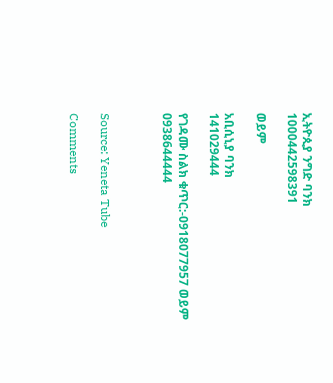ኢትዮጲያ ንግድ ባንክ
1000442598391

ወይም

አቢሲኒያ ባንክ
141029444

የገዳሙ ስልክ ቁጥር:-0918077957 ወይም 0938644444



Source: Yeneta Tube

Comments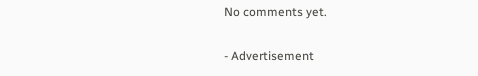No comments yet.

- Advertisement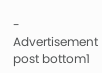-
Advertisement post bottom1